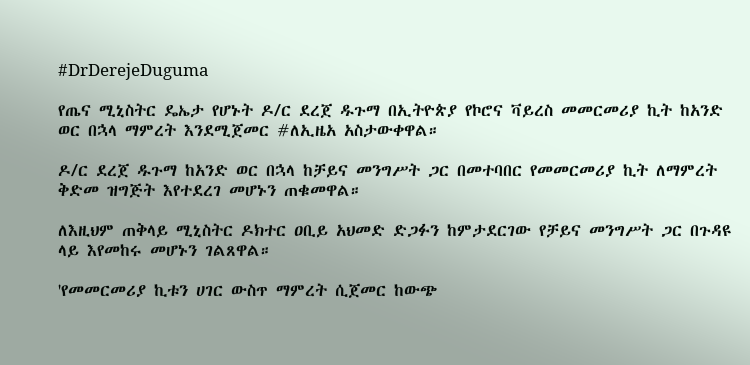#DrDerejeDuguma

የጤና ሚኒስትር ዴኤታ የሆኑት ዶ/ር ደረጀ ዱጉማ በኢትዮጵያ የኮሮና ቫይረስ መመርመሪያ ኪት ከአንድ ወር በኋላ ማምረት እንደሚጀመር #ለኢዜአ አስታውቀዋል።

ዶ/ር ደረጀ ዱጉማ ከአንድ ወር በኋላ ከቻይና መንግሥት ጋር በመተባበር የመመርመሪያ ኪት ለማምረት ቅድመ ዝግጅት እየተደረገ መሆኑን ጠቁመዋል።

ለእዚህም ጠቅላይ ሚኒስትር ዶክተር ዐቢይ አህመድ ድጋፉን ከምታደርገው የቻይና መንግሥት ጋር በጉዳዩ ላይ እየመከሩ መሆኑን ገልጸዋል።

'የመመርመሪያ ኪቱን ሀገር ውስጥ ማምረት ሲጀመር ከውጭ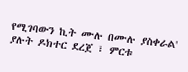የሚገባውን ኪት ሙሉ በሙሉ ያስቀራል' ያሉት ዶክተር ደረጀ ፣ ምርቱ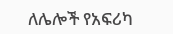ለሌሎች የአፍሪካ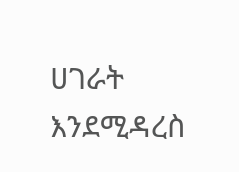ሀገራት እንደሚዳረስ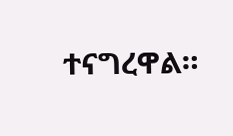ተናግረዋል።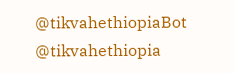@tikvahethiopiaBot @tikvahethiopia